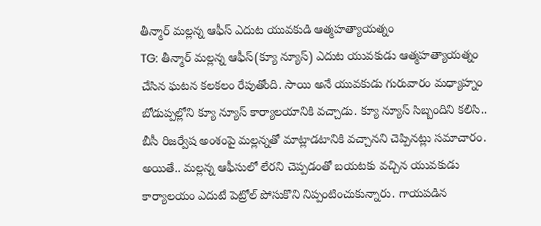తీన్మార్ మల్లన్న ఆఫీస్ ఎదుట యువకుడి ఆత్మహత్యాయత్నం
TG: తీన్మార్ మల్లన్న ఆఫీస్(క్యూ న్యూస్) ఎదుట యువకుడు ఆత్మహత్యాయత్నం చేసిన ఘటన కలకలం రేపుతోంది. సాయి అనే యువకుడు గురువారం మధ్యాహ్నం బోడుప్పల్లోని క్యూ న్యూస్ కార్యాలయానికి వచ్చాడు. క్యూ న్యూస్ సిబ్బందిని కలిసి.. బీసీ రిజర్వేష అంశంపై మల్లన్నతో మాట్లాడటానికి వచ్చానని చెప్పినట్లు సమాచారం. అయితే.. మల్లన్న ఆఫీసులో లేరని చెప్పడంతో బయటకు వచ్చిన యువకుడు కార్యాలయం ఎదుటే పెట్రోల్ పోసుకొని నిప్పంటించుకున్నారు. గాయపడిన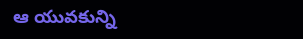ఆ యువకున్ని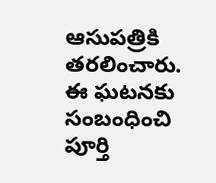ఆసుపత్రికి తరలించారు. ఈ ఘటనకు సంబంధించి పూర్తి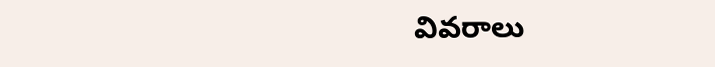వివరాలు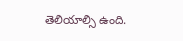తెలియాల్సి ఉంది.